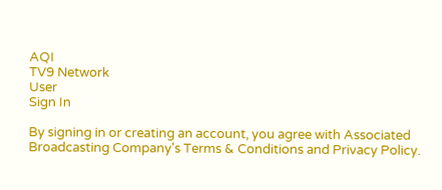AQI
TV9 Network
User
Sign In

By signing in or creating an account, you agree with Associated Broadcasting Company's Terms & Conditions and Privacy Policy.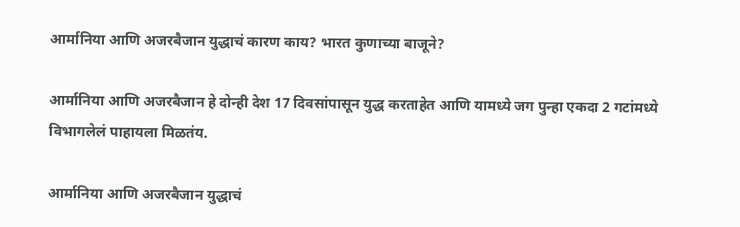आर्मानिया आणि अजरबैजान युद्धाचं कारण काय? भारत कुणाच्या बाजूने?

आर्मानिया आणि अजरबैजान हे दोन्ही देश 17 दिवसांपासून युद्ध करताहेत आणि यामध्ये जग पुन्हा एकदा 2 गटांमध्ये विभागलेलं पाहायला मिळतंय.

आर्मानिया आणि अजरबैजान युद्धाचं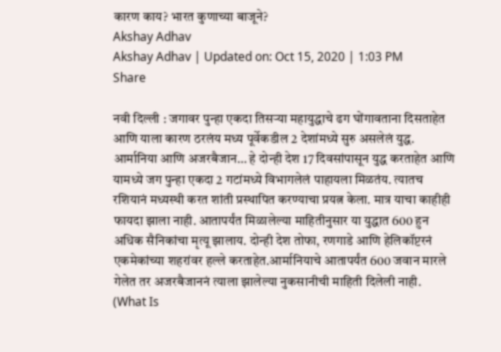कारण काय? भारत कुणाच्या बाजूने?
Akshay Adhav
Akshay Adhav | Updated on: Oct 15, 2020 | 1:03 PM
Share

नवी दिल्ली : जगावर पुन्हा एकदा तिसऱ्या महायुद्धाचे ढग घोंगावताना दिसताहेत आणि याला कारण ठरलंय मध्य पूर्वेकडील 2 देशांमध्ये सुरु असलेलं युद्ध. आर्मानिया आणि अजरबैजान… हे दोन्ही देश 17 दिवसांपासून युद्ध करताहेत आणि यामध्ये जग पुन्हा एकदा 2 गटांमध्ये विभागलेलं पाहायला मिळतंय. त्यातच रशियानं मध्यस्थी करत शांती प्रस्थापित करण्याचा प्रयत्न केला. मात्र याचा काहीही फायदा झाला नाही. आतापर्यंत मिळालेल्या माहितीनुसार या युद्धात 600 हुन अधिक सैनिकांचा मृत्यू झालाय. दोन्ही देश तोफा, रणगाडे आणि हेलिकॉप्टरनं एकमेकांच्या शहरांवर हल्ले करताहेत.आर्मानियाचे आतापर्यंत 600 जवान मारले गेलेत तर अजरबैजाननं त्याला झालेल्या नुकसानीची माहिती दिलेली नाही. (What Is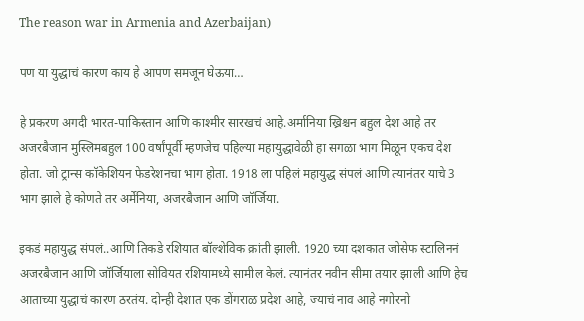The reason war in Armenia and Azerbaijan)

पण या युद्धाचं कारण काय हे आपण समजून घेऊया…

हे प्रकरण अगदी भारत-पाकिस्तान आणि काश्मीर सारखचं आहे.अर्मानिया ख्रिश्चन बहुल देश आहे तर अजरबैजान मुस्लिमबहुल 100 वर्षांपूर्वी म्हणजेच पहिल्या महायुद्धावेळी हा सगळा भाग मिळून एकच देश होता. जो ट्रान्स कॉकेशियन फेडरेशनचा भाग होता. 1918 ला पहिलं महायुद्ध संपलं आणि त्यानंतर याचे 3 भाग झाले हे कोणते तर अर्मेनिया, अजरबैजान आणि जॉर्जिया.

इकडं महायुद्ध संपलं..आणि तिकडे रशियात बॉल्शेविक क्रांती झाली. 1920 च्या दशकात जोसेफ स्टालिननं अजरबैजान आणि जॉर्जियाला सोवियत रशियामध्ये सामील केलं. त्यानंतर नवीन सीमा तयार झाली आणि हेच आताच्या युद्धाचं कारण ठरतंय. दोन्ही देशात एक डोंगराळ प्रदेश आहे, ज्याचं नाव आहे नगोरनो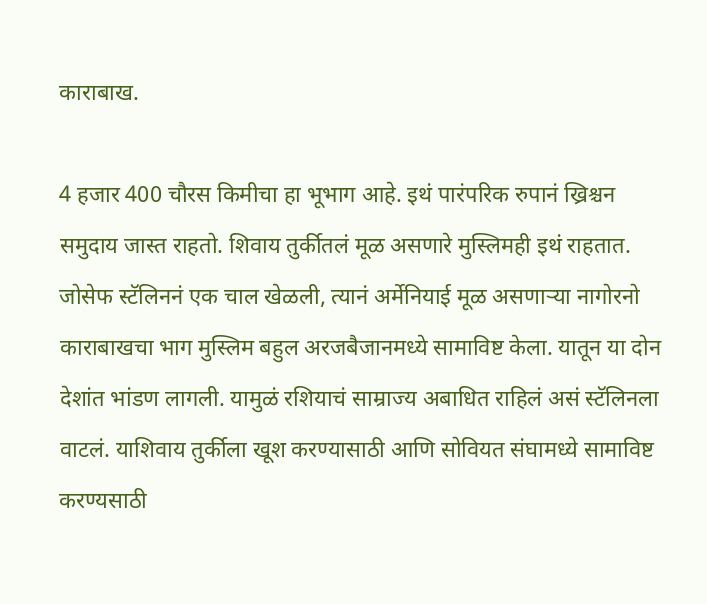काराबाख.

4 हजार 400 चौरस किमीचा हा भूभाग आहे. इथं पारंपरिक रुपानं ख्रिश्चन समुदाय जास्त राहतो. शिवाय तुर्कीतलं मूळ असणारे मुस्लिमही इथं राहतात. जोसेफ स्टॅलिननं एक चाल खेळली, त्यानं अर्मेनियाई मूळ असणाऱ्या नागोरनो काराबाखचा भाग मुस्लिम बहुल अरजबैजानमध्ये सामाविष्ट केला. यातून या दोन देशांत भांडण लागली. यामुळं रशियाचं साम्राज्य अबाधित राहिलं असं स्टॅलिनला वाटलं. याशिवाय तुर्कीला खूश करण्यासाठी आणि सोवियत संघामध्ये सामाविष्ट करण्यसाठी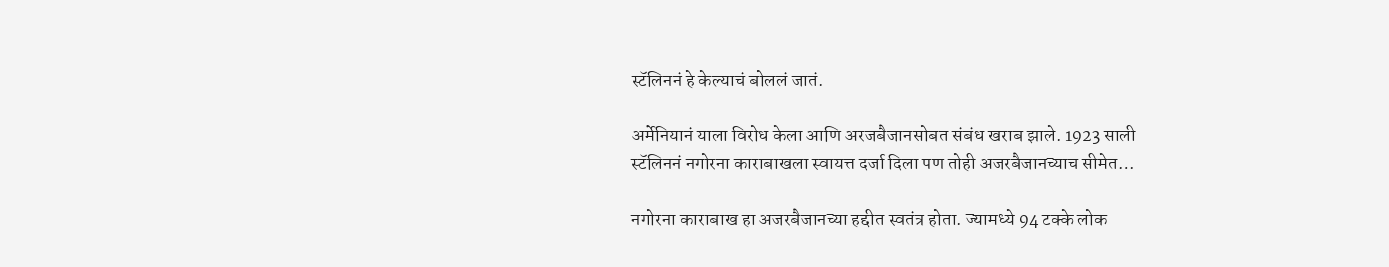स्टॅलिननं हे केल्याचं बोललं जातं.

अर्मेनियानं याला विरोध केला आणि अरजबैजानसोबत संबंध खराब झाले. 1923 साली स्टॅलिननं नगोरना काराबाखला स्वायत्त दर्जा दिला पण तोही अजरबैजानच्याच सीमेत…

नगोरना काराबाख हा अजरबैजानच्या हद्दीत स्वतंत्र होता. ज्यामध्ये 94 टक्के लोक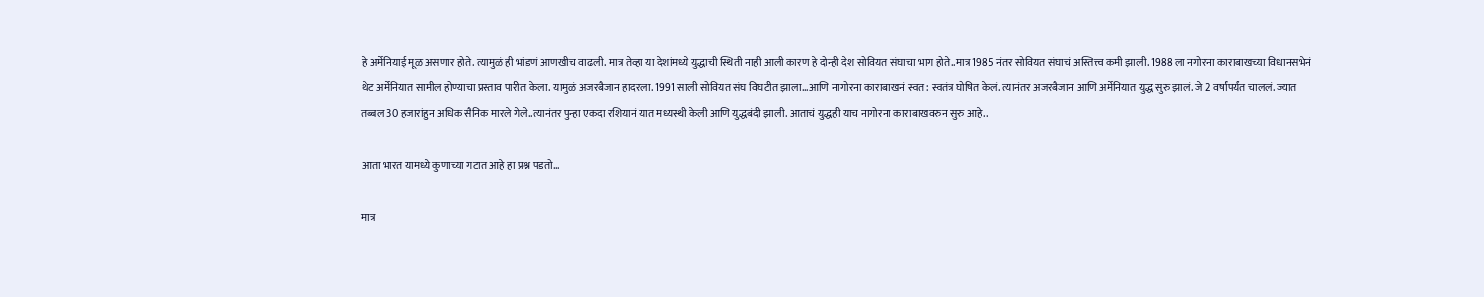हे अर्मेनियाई मूळ असणार होते. त्यामुळं ही भांडणं आणखीच वाढली. मात्र तेव्हा या देशांमध्ये युद्धाची स्थिती नाही आली कारण हे दोन्ही देश सोवियत संघाचा भाग होते..मात्र 1985 नंतर सोवियत संघाचं अस्तित्त्व कमी झाली. 1988 ला नगोरना काराबाखच्या विधानसभेनं थेट अर्मेनियात सामील होण्याचा प्रस्ताव पारीत केला. यामुळं अजरबैजान हादरला. 1991 साली सोवियत संघ विघटीत झाला…आणि नागोरना काराबाखनं स्वत: स्वतंत्र घोषित केलं. त्यानंतर अजरबैजान आणि अर्मेनियात युद्ध सुरु झालं. जे 2 वर्षांपर्यंत चाललं. ज्यात तब्बल 30 हजारांहुन अधिक सैनिक मारले गेले..त्यानंतर पुन्हा एकदा रशियानं यात मध्यस्थी केली आणि युद्धबंदी झाली. आताचं युद्धही याच नागोरना काराबाखवरुन सुरु आहे..

आता भारत यामध्ये कुणाच्या गटात आहे हा प्रश्न पडतो…

मात्र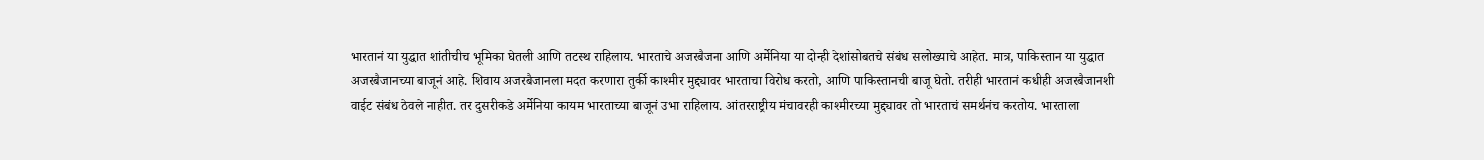भारतानं या युद्धात शांतीचीच भूमिका घेतली आणि तटस्थ राहिलाय. भारताचे अजरबैजना आणि अर्मेनिया या दोन्ही देशांसोबतचे संबंध सलोख्याचे आहेत. मात्र, पाकिस्तान या युद्धात अजरबैजानच्या बाजूनं आहे. शिवाय अजरबैजानला मदत करणारा तुर्की काश्मीर मुद्द्यावर भारताचा विरोध करतो, आणि पाकिस्तानची बाजू घेतो. तरीही भारतानं कधीही अजरबैजानशी वाईट संबंध ठेवले नाहीत. तर दुसरीकडे अर्मेनिया कायम भारताच्या बाजूनं उभा राहिलाय. आंतरराष्ट्रीय मंचावरही काश्मीरच्या मुद्द्यावर तो भारताचं समर्थनंच करतोय. भारताला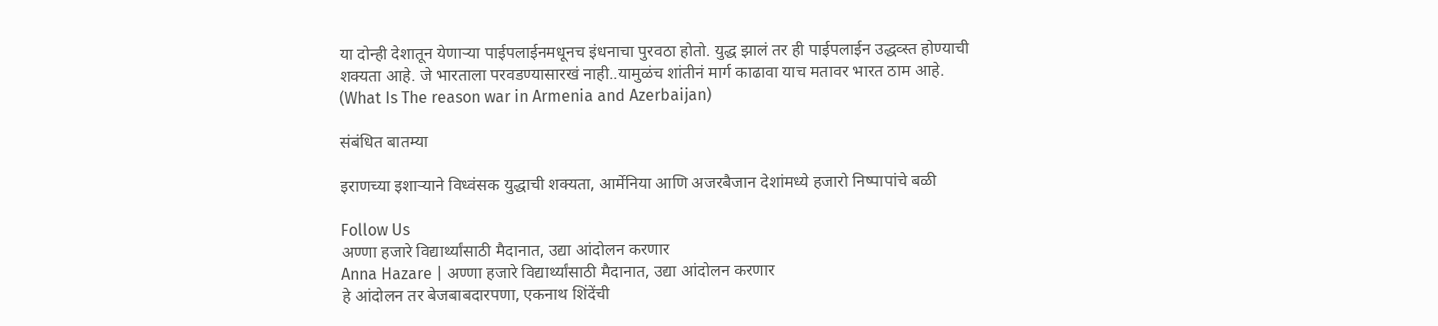या दोन्ही देशातून येणाऱ्या पाईपलाईनमधूनच इंधनाचा पुरवठा होतो. युद्ध झालं तर ही पाईपलाईन उद्धव्स्त होण्याची शक्यता आहे. जे भारताला परवडण्यासारखं नाही..यामुळंच शांतीनं मार्ग काढावा याच मतावर भारत ठाम आहे. (What Is The reason war in Armenia and Azerbaijan)

संबंधित बातम्या

इराणच्या इशाऱ्याने विध्वंसक युद्धाची शक्यता, आर्मेनिया आणि अजरबैजान देशांमध्ये हजारो निष्पापांचे बळी

Follow Us
अण्णा हजारे विद्यार्थ्यांसाठी मैदानात, उद्या आंदोलन करणार
Anna Hazare | अण्णा हजारे विद्यार्थ्यांसाठी मैदानात, उद्या आंदोलन करणार
हे आंदोलन तर बेजबाबदारपणा, एकनाथ शिंदेंची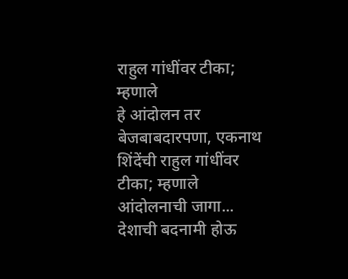राहुल गांधींवर टीका; म्हणाले
हे आंदोलन तर बेजबाबदारपणा, एकनाथ शिंदेंची राहुल गांधींवर टीका; म्हणाले आंदोलनाची जागा...
देशाची बदनामी होऊ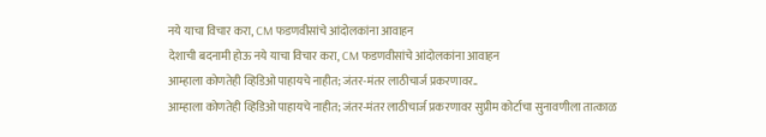नये याचा विचार करा, CM फडणवीसांचे आंदोलकांना आवाहन
देशाची बदनामी होऊ नये याचा विचार करा, CM फडणवीसांचे आंदोलकांना आवाहन
आम्हाला कोणतेही व्हिडिओ पाहायचे नाहीत; जंतर-मंतर लाठीचार्ज प्रकरणावर..
आम्हाला कोणतेही व्हिडिओ पाहायचे नाहीत; जंतर-मंतर लाठीचार्ज प्रकरणावर सुप्रीम कोर्टाचा सुनावणीला तात्काळ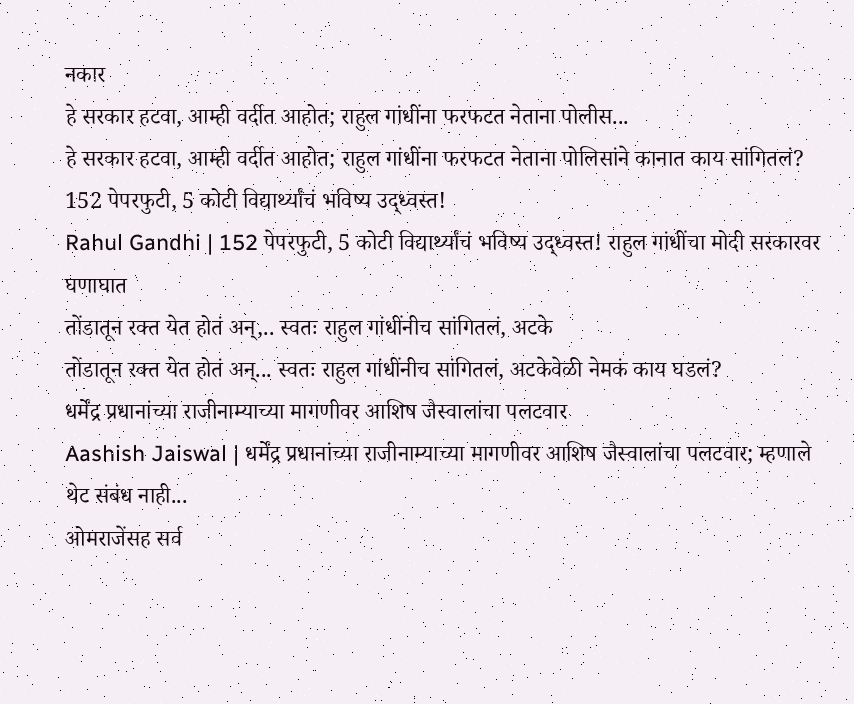नकार
हे सरकार हटवा, आम्ही वर्दीत आहोत; राहुल गांधींना फरफटत नेताना पोलीस...
हे सरकार हटवा, आम्ही वर्दीत आहोत; राहुल गांधींना फरफटत नेताना पोलिसांने कानात काय सांगितलं?
152 पेपरफुटी, 5 कोटी विद्यार्थ्यांचं भविष्य उद्ध्वस्त!
Rahul Gandhi | 152 पेपरफुटी, 5 कोटी विद्यार्थ्यांचं भविष्य उद्ध्वस्त! राहुल गांधींचा मोदी सरकारवर घणाघात
तोंडातून रक्त येत होतं अन्,.. स्वतः राहुल गांधींनीच सांगितलं, अटके
तोंडातून रक्त येत होतं अन्... स्वतः राहुल गांधींनीच सांगितलं, अटकेवेळी नेमकं काय घडलं?
धर्मेंद्र प्रधानांच्या राजीनाम्याच्या मागणीवर आशिष जैस्वालांचा पलटवार
Aashish Jaiswal | धर्मेंद्र प्रधानांच्या राजीनाम्याच्या मागणीवर आशिष जैस्वालांचा पलटवार; म्हणाले थेट संबंध नाही...
ओमराजेंसह सर्व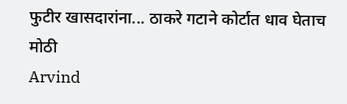फुटीर खासदारांना... ठाकरे गटाने कोर्टात धाव घेताच मोठी
Arvind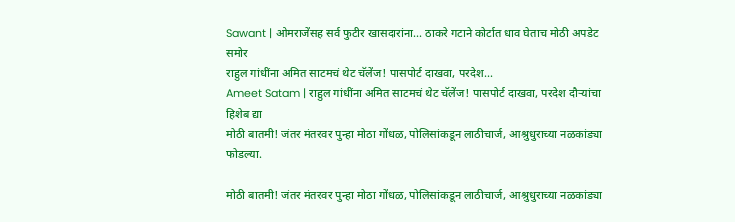Sawant | ओमराजेंसह सर्व फुटीर खासदारांना... ठाकरे गटाने कोर्टात धाव घेताच मोठी अपडेट समोर
राहुल गांधींना अमित साटमचं थेट चॅलेंज! पासपोर्ट दाखवा, परदेश...
Ameet Satam | राहुल गांधींना अमित साटमचं थेट चॅलेंज! पासपोर्ट दाखवा, परदेश दौऱ्यांचा हिशेब द्या
मोठी बातमी! जंतर मंतरवर पुन्हा मोठा गोंधळ, पोलिसांकडून लाठीचार्ज, आश्रुधुराच्या नळकांड्या फोडल्या.

मोठी बातमी! जंतर मंतरवर पुन्हा मोठा गोंधळ, पोलिसांकडून लाठीचार्ज, आश्रुधुराच्या नळकांड्या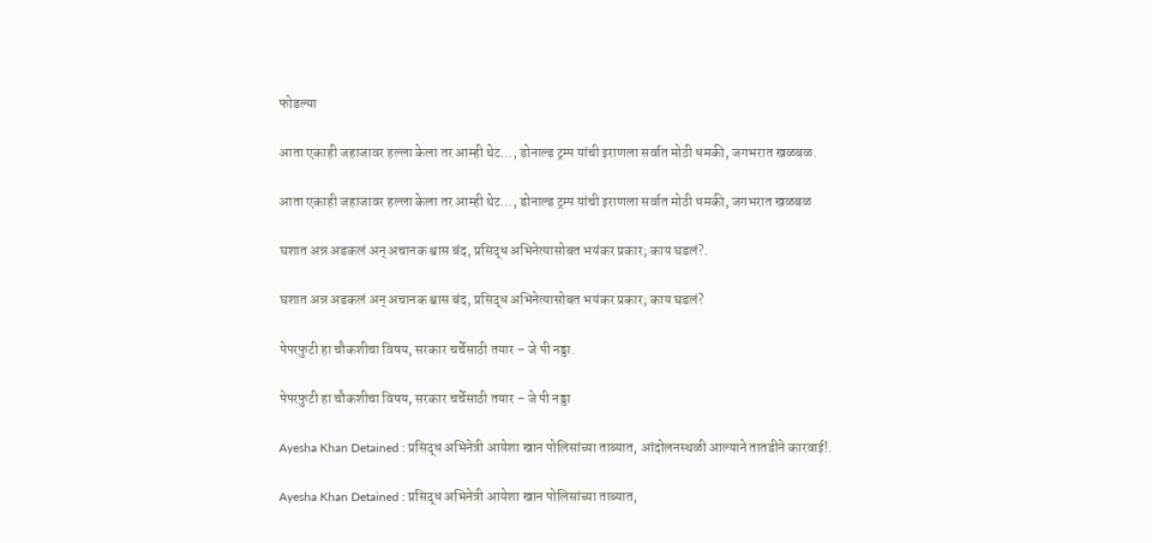फोडल्या

आता एकाही जहाजावर हल्ला केला तर आम्ही थेट…, डोनाल्ड ट्रम्प यांची इराणला सर्वात मोठी धमकी, जगभरात खळबळ.

आता एकाही जहाजावर हल्ला केला तर आम्ही थेट…, डोनाल्ड ट्रम्प यांची इराणला सर्वात मोठी धमकी, जगभरात खळबळ

घशात अन्न अडकलं अन् अचानक श्वास बंद, प्रसिद्ध अभिनेत्यासोबत भयंकर प्रकार; काय घडलं?.

घशात अन्न अडकलं अन् अचानक श्वास बंद, प्रसिद्ध अभिनेत्यासोबत भयंकर प्रकार; काय घडलं?

पेपरफुटी हा चौकशीचा विषय, सरकार चर्चेसाठी तयार – जे पी नड्डा.

पेपरफुटी हा चौकशीचा विषय, सरकार चर्चेसाठी तयार – जे पी नड्डा

Ayesha Khan Detained : प्रसिद्ध अभिनेत्री आयेशा खान पोलिसांच्या ताब्यात, आंदोलनस्थळी आल्याने तातडीने कारवाई!.

Ayesha Khan Detained : प्रसिद्ध अभिनेत्री आयेशा खान पोलिसांच्या ताब्यात,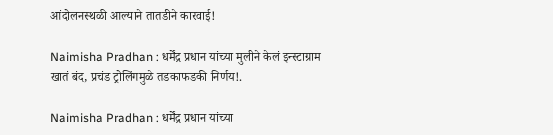आंदोलनस्थळी आल्याने तातडीने कारवाई!

Naimisha Pradhan : धर्मेंद्र प्रधान यांच्या मुलीने केलं इन्स्टाग्राम खातं बंद, प्रचंड ट्रोलिंगमुळे तडकाफडकी निर्णय!.

Naimisha Pradhan : धर्मेंद्र प्रधान यांच्या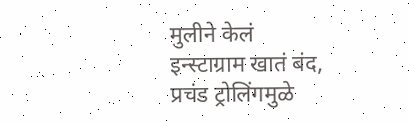मुलीने केलं इन्स्टाग्राम खातं बंद, प्रचंड ट्रोलिंगमुळे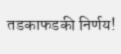तडकाफडकी निर्णय!